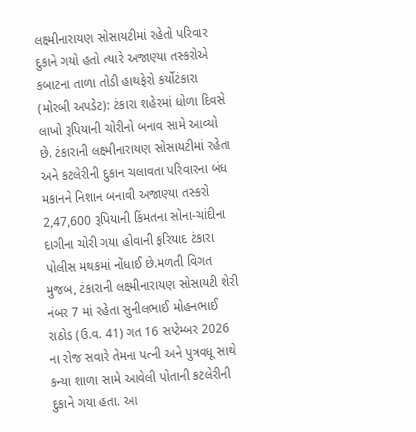લક્ષ્મીનારાયણ સોસાયટીમાં રહેતો પરિવાર દુકાને ગયો હતો ત્યારે અજાણ્યા તસ્કરોએ કબાટના તાળા તોડી હાથફેરો કર્યોટંકારા (મોરબી અપડેટ): ટંકારા શહેરમાં ધોળા દિવસે લાખો રૂપિયાની ચોરીનો બનાવ સામે આવ્યો છે. ટંકારાની લક્ષ્મીનારાયણ સોસાયટીમાં રહેતા અને કટલેરીની દુકાન ચલાવતા પરિવારના બંધ મકાનને નિશાન બનાવી અજાણ્યા તસ્કરો 2,47,600 રૂપિયાની કિંમતના સોના-ચાંદીના દાગીના ચોરી ગયા હોવાની ફરિયાદ ટંકારા પોલીસ મથકમાં નોંધાઈ છે.મળતી વિગત મુજબ, ટંકારાની લક્ષ્મીનારાયણ સોસાયટી શેરી નંબર 7 માં રહેતા સુનીલભાઈ મોહનભાઈ રાઠોડ (ઉ.વ. 41) ગત 16 સપ્ટેમ્બર 2026 ના રોજ સવારે તેમના પત્ની અને પુત્રવધૂ સાથે કન્યા શાળા સામે આવેલી પોતાની કટલેરીની દુકાને ગયા હતા. આ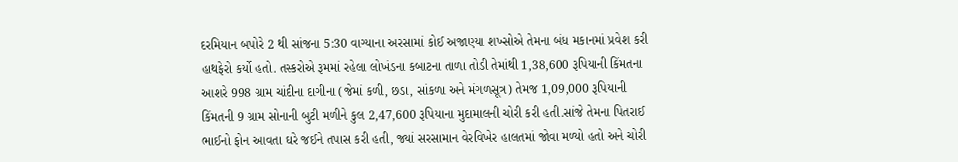દરમિયાન બપોરે 2 થી સાંજના 5:30 વાગ્યાના અરસામાં કોઈ અજાણ્યા શખ્સોએ તેમના બંધ મકાનમાં પ્રવેશ કરી હાથફેરો કર્યો હતો. તસ્કરોએ રૂમમાં રહેલા લોખંડના કબાટના તાળા તોડી તેમાંથી 1,38,600 રૂપિયાની કિંમતના આશરે 998 ગ્રામ ચાંદીના દાગીના (જેમાં કળી, છડા, સાંકળા અને મંગળસૂત્ર) તેમજ 1,09,000 રૂપિયાની કિંમતની 9 ગ્રામ સોનાની બુટી મળીને કુલ 2,47,600 રૂપિયાના મુદામાલની ચોરી કરી હતી.સાંજે તેમના પિતરાઈ ભાઈનો ફોન આવતા ઘરે જઈને તપાસ કરી હતી, જ્યાં સરસામાન વેરવિખેર હાલતમાં જોવા મળ્યો હતો અને ચોરી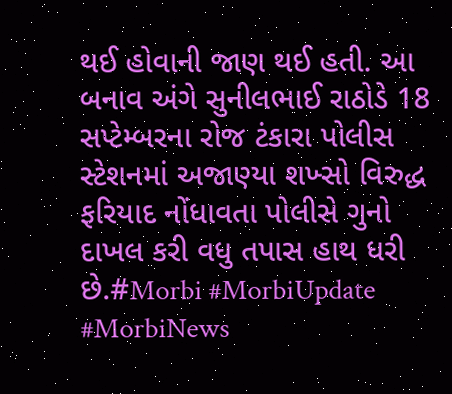થઈ હોવાની જાણ થઈ હતી. આ બનાવ અંગે સુનીલભાઈ રાઠોડે 18 સપ્ટેમ્બરના રોજ ટંકારા પોલીસ સ્ટેશનમાં અજાણ્યા શખ્સો વિરુદ્ધ ફરિયાદ નોંધાવતા પોલીસે ગુનો દાખલ કરી વધુ તપાસ હાથ ધરી છે.#Morbi #MorbiUpdate #MorbiNews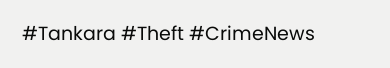#Tankara #Theft #CrimeNews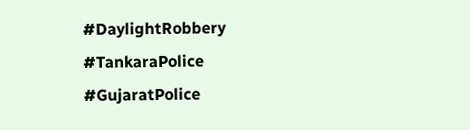#DaylightRobbery #TankaraPolice #GujaratPolice